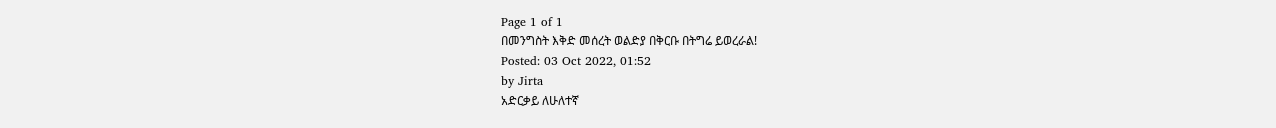Page 1 of 1
በመንግስት እቅድ መሰረት ወልድያ በቅርቡ በትግሬ ይወረራል!
Posted: 03 Oct 2022, 01:52
by Jirta
አድርቃይ ለሁለተኛ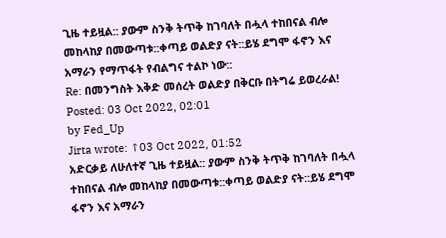ጊዜ ተይዟል:: ያውም ስንቅ ትጥቅ ከገባለት በሗላ ተከበናል ብሎ መከላከያ በመውጣቱ::ቀጣይ ወልድያ ናት::ይሄ ደግሞ ፋኖን እና አማራን የማጥፋት የብልግና ተልኮ ነው::
Re: በመንግስት እቅድ መሰረት ወልድያ በቅርቡ በትግሬ ይወረራል!
Posted: 03 Oct 2022, 02:01
by Fed_Up
Jirta wrote: ↑03 Oct 2022, 01:52
አድርቃይ ለሁለተኛ ጊዜ ተይዟል:: ያውም ስንቅ ትጥቅ ከገባለት በሗላ ተከበናል ብሎ መከላከያ በመውጣቱ::ቀጣይ ወልድያ ናት::ይሄ ደግሞ ፋኖን እና አማራን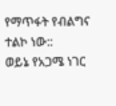የማጥፋት የብልግና ተልኮ ነው::
ወይኔ የአጋሜ ነገር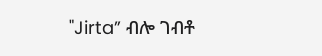"Jirta” ብሎ ገብቶ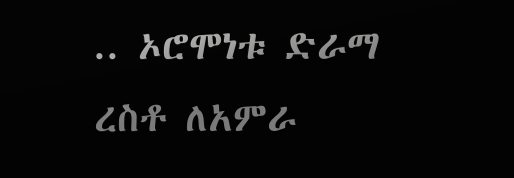.. ኦሮሞነቱ ድራማ ረስቶ ለአምራ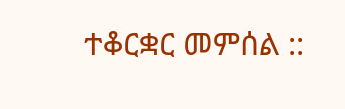ተቆርቋር መምሰል ::